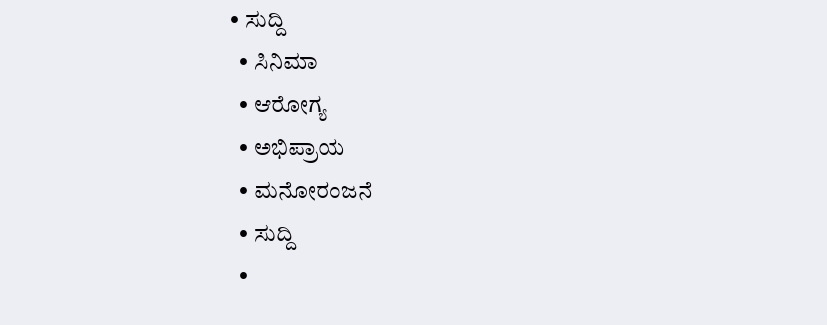• ಸುದ್ದಿ
  • ಸಿನಿಮಾ
  • ಆರೋಗ್ಯ
  • ಅಭಿಪ್ರಾಯ
  • ಮನೋರಂಜನೆ
  • ಸುದ್ದಿ
  •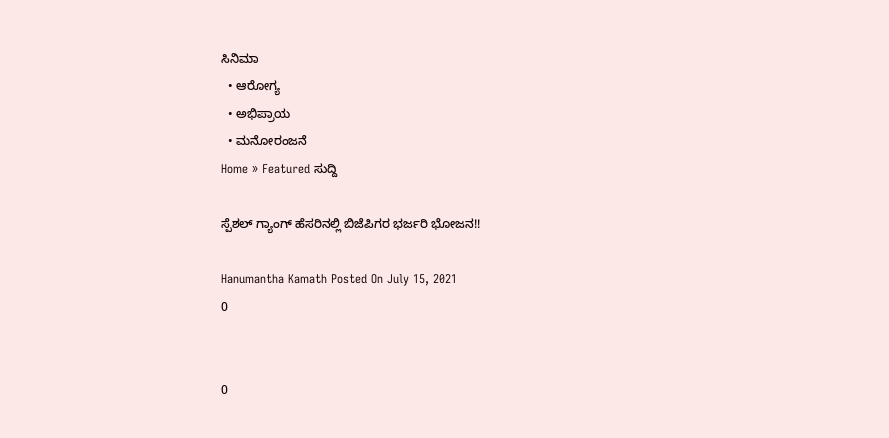ಸಿನಿಮಾ
  • ಆರೋಗ್ಯ
  • ಅಭಿಪ್ರಾಯ
  • ಮನೋರಂಜನೆ
Home » Featured ಸುದ್ದಿ

ಸ್ಪೆಶಲ್ ಗ್ಯಾಂಗ್ ಹೆಸರಿನಲ್ಲಿ ಬಿಜೆಪಿಗರ ಭರ್ಜರಿ ಭೋಜನ!!

Hanumantha Kamath Posted On July 15, 2021
0


0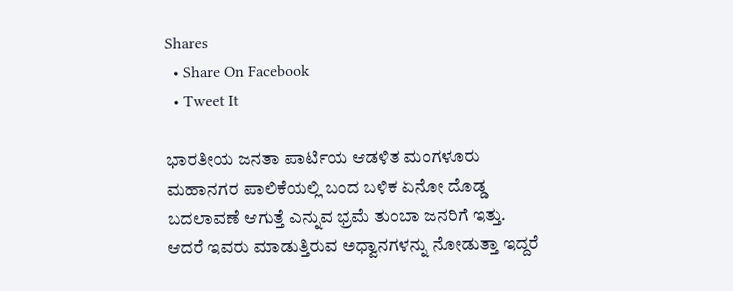Shares
  • Share On Facebook
  • Tweet It

ಭಾರತೀಯ ಜನತಾ ಪಾರ್ಟಿಯ ಆಡಳಿತ ಮಂಗಳೂರು ಮಹಾನಗರ ಪಾಲಿಕೆಯಲ್ಲಿ ಬಂದ ಬಳಿಕ ಏನೋ ದೊಡ್ಡ ಬದಲಾವಣೆ ಆಗುತ್ತೆ ಎನ್ನುವ ಭ್ರಮೆ ತುಂಬಾ ಜನರಿಗೆ ಇತ್ತು. ಆದರೆ ಇವರು ಮಾಡುತ್ತಿರುವ ಅಧ್ವಾನಗಳನ್ನು ನೋಡುತ್ತಾ ಇದ್ದರೆ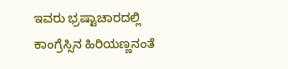ಇವರು ಭ್ರಷ್ಟಾಚಾರದಲ್ಲಿ ಕಾಂಗ್ರೆಸ್ಸಿನ ಹಿರಿಯಣ್ಣನಂತೆ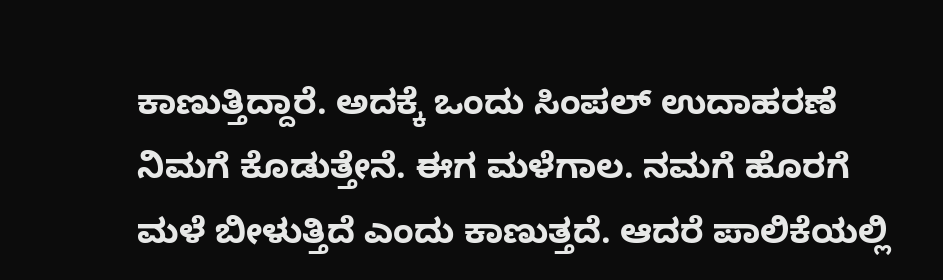ಕಾಣುತ್ತಿದ್ದಾರೆ. ಅದಕ್ಕೆ ಒಂದು ಸಿಂಪಲ್ ಉದಾಹರಣೆ ನಿಮಗೆ ಕೊಡುತ್ತೇನೆ. ಈಗ ಮಳೆಗಾಲ. ನಮಗೆ ಹೊರಗೆ ಮಳೆ ಬೀಳುತ್ತಿದೆ ಎಂದು ಕಾಣುತ್ತದೆ. ಆದರೆ ಪಾಲಿಕೆಯಲ್ಲಿ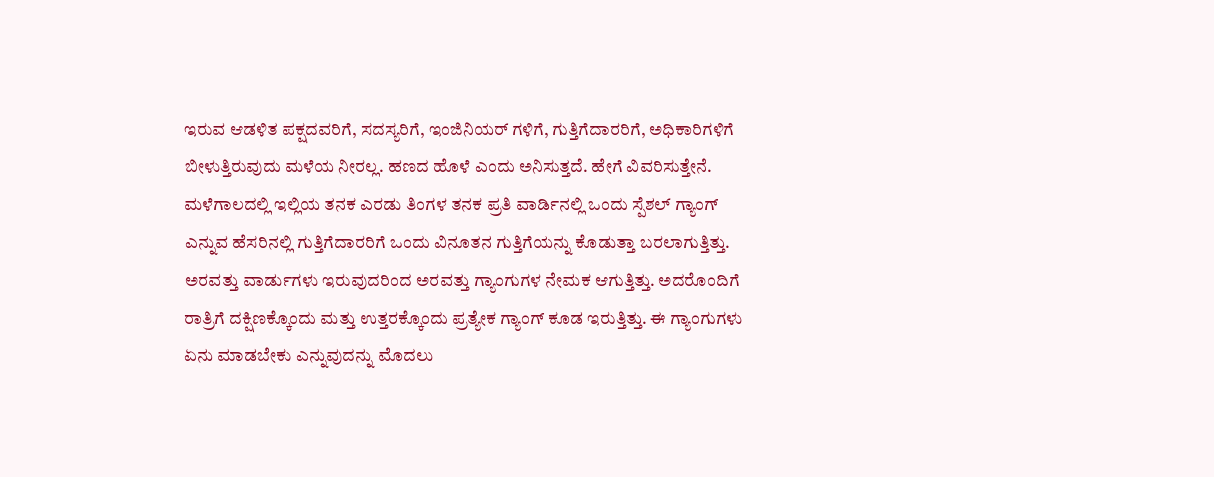ಇರುವ ಆಡಳಿತ ಪಕ್ಷದವರಿಗೆ, ಸದಸ್ಯರಿಗೆ, ಇಂಜಿನಿಯರ್ ಗಳಿಗೆ, ಗುತ್ತಿಗೆದಾರರಿಗೆ, ಅಧಿಕಾರಿಗಳಿಗೆ ಬೀಳುತ್ತಿರುವುದು ಮಳೆಯ ನೀರಲ್ಲ. ಹಣದ ಹೊಳೆ ಎಂದು ಅನಿಸುತ್ತದೆ. ಹೇಗೆ ವಿವರಿಸುತ್ತೇನೆ.
ಮಳೆಗಾಲದಲ್ಲಿ ಇಲ್ಲಿಯ ತನಕ ಎರಡು ತಿಂಗಳ ತನಕ ಪ್ರತಿ ವಾರ್ಡಿನಲ್ಲಿ ಒಂದು ಸ್ಪೆಶಲ್ ಗ್ಯಾಂಗ್ ಎನ್ನುವ ಹೆಸರಿನಲ್ಲಿ ಗುತ್ತಿಗೆದಾರರಿಗೆ ಒಂದು ವಿನೂತನ ಗುತ್ತಿಗೆಯನ್ನು ಕೊಡುತ್ತಾ ಬರಲಾಗುತ್ತಿತ್ತು. ಅರವತ್ತು ವಾರ್ಡುಗಳು ಇರುವುದರಿಂದ ಅರವತ್ತು ಗ್ಯಾಂಗುಗಳ ನೇಮಕ ಆಗುತ್ತಿತ್ತು. ಅದರೊಂದಿಗೆ ರಾತ್ರಿಗೆ ದಕ್ಷಿಣಕ್ಕೊಂದು ಮತ್ತು ಉತ್ತರಕ್ಕೊಂದು ಪ್ರತ್ಯೇಕ ಗ್ಯಾಂಗ್ ಕೂಡ ಇರುತ್ತಿತ್ತು. ಈ ಗ್ಯಾಂಗುಗಳು ಏನು ಮಾಡಬೇಕು ಎನ್ನುವುದನ್ನು ಮೊದಲು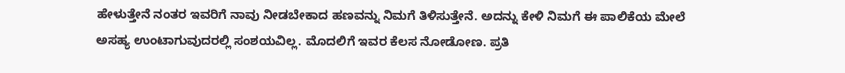ಹೇಳುತ್ತೇನೆ ನಂತರ ಇವರಿಗೆ ನಾವು ನೀಡಬೇಕಾದ ಹಣವನ್ನು ನಿಮಗೆ ತಿಳಿಸುತ್ತೇನೆ. ಅದನ್ನು ಕೇಳಿ ನಿಮಗೆ ಈ ಪಾಲಿಕೆಯ ಮೇಲೆ ಅಸಹ್ಯ ಉಂಟಾಗುವುದರಲ್ಲಿ ಸಂಶಯವಿಲ್ಲ. ಮೊದಲಿಗೆ ಇವರ ಕೆಲಸ ನೋಡೋಣ. ಪ್ರತಿ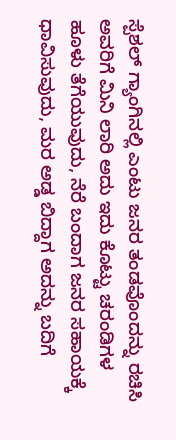ಸ್ಪೆಶಲ್ ಗ್ಯಾಂಗಿನಲ್ಲಿ ಎಂಟು ಜನರ ತಂಡವೊಂದನ್ನು ರಚಿಸಿ ಅವರಿಗೆ ಮಿನಿ ಲಾರಿ ಅದು ಇದು ಕೊಟ್ಟು ಚರಂಡಿಗಳ ಹೂಳು ತೆಗೆಯುವುದು, ನೆರೆ ಬಂದಾಗ ಜನರ ಸಹಾಯಕ್ಕೆ ಧಾವಿಸುವುದು, ಮರ ಅಡ್ಡ ಬಿದ್ದಾಗ ಅದನ್ನು ಬದಿಗೆ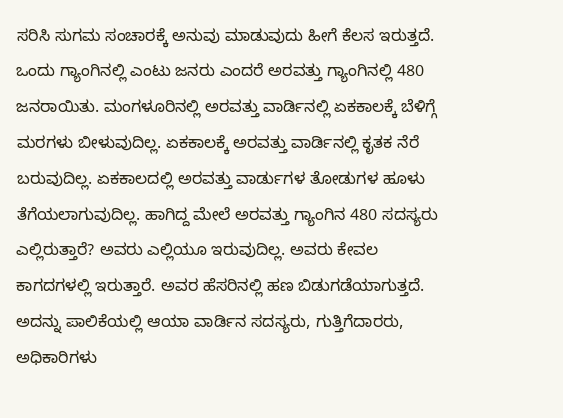ಸರಿಸಿ ಸುಗಮ ಸಂಚಾರಕ್ಕೆ ಅನುವು ಮಾಡುವುದು ಹೀಗೆ ಕೆಲಸ ಇರುತ್ತದೆ. ಒಂದು ಗ್ಯಾಂಗಿನಲ್ಲಿ ಎಂಟು ಜನರು ಎಂದರೆ ಅರವತ್ತು ಗ್ಯಾಂಗಿನಲ್ಲಿ 480 ಜನರಾಯಿತು. ಮಂಗಳೂರಿನಲ್ಲಿ ಅರವತ್ತು ವಾರ್ಡಿನಲ್ಲಿ ಏಕಕಾಲಕ್ಕೆ ಬೆಳಿಗ್ಗೆ ಮರಗಳು ಬೀಳುವುದಿಲ್ಲ. ಏಕಕಾಲಕ್ಕೆ ಅರವತ್ತು ವಾರ್ಡಿನಲ್ಲಿ ಕೃತಕ ನೆರೆ ಬರುವುದಿಲ್ಲ. ಏಕಕಾಲದಲ್ಲಿ ಅರವತ್ತು ವಾರ್ಡುಗಳ ತೋಡುಗಳ ಹೂಳು ತೆಗೆಯಲಾಗುವುದಿಲ್ಲ. ಹಾಗಿದ್ದ ಮೇಲೆ ಅರವತ್ತು ಗ್ಯಾಂಗಿನ 480 ಸದಸ್ಯರು ಎಲ್ಲಿರುತ್ತಾರೆ? ಅವರು ಎಲ್ಲಿಯೂ ಇರುವುದಿಲ್ಲ. ಅವರು ಕೇವಲ ಕಾಗದಗಳಲ್ಲಿ ಇರುತ್ತಾರೆ. ಅವರ ಹೆಸರಿನಲ್ಲಿ ಹಣ ಬಿಡುಗಡೆಯಾಗುತ್ತದೆ. ಅದನ್ನು ಪಾಲಿಕೆಯಲ್ಲಿ ಆಯಾ ವಾರ್ಡಿನ ಸದಸ್ಯರು, ಗುತ್ತಿಗೆದಾರರು, ಅಧಿಕಾರಿಗಳು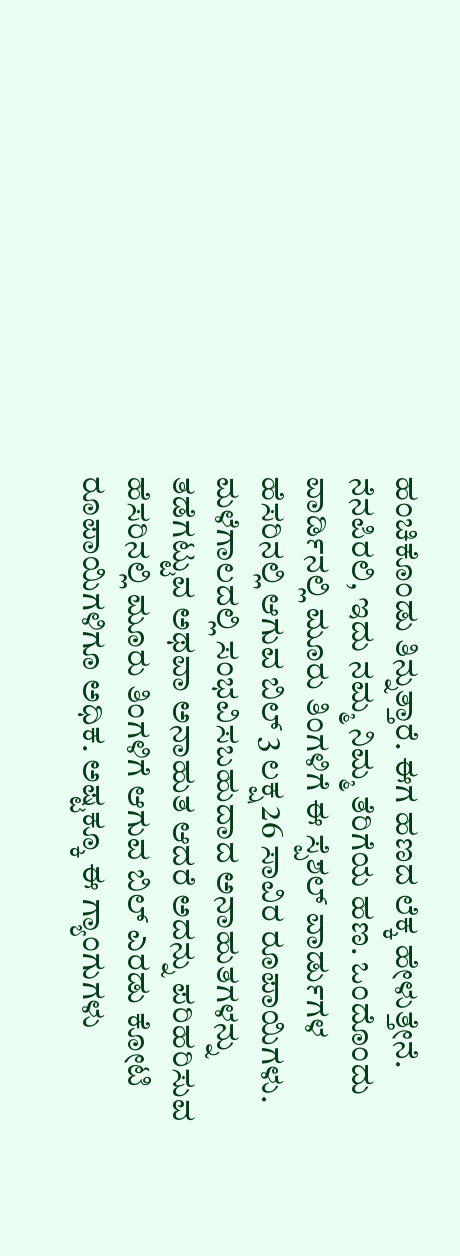ಹಂಚಿಕೊಂಡು ತಿನ್ನುತ್ತಾರೆ. ಈಗ ಹಣದ ಲೆಕ್ಕ ಹೇಳುತ್ತೇನೆ. ನೆನಪಿರಲಿ, ಇದು ನಮ್ಮ ನಿಮ್ಮ ತೆರಿಗೆಯ ಹಣ. ಒಂದೊಂದು ವಾರ್ಡಿನಲ್ಲಿ ಮೂರು ತಿಂಗಳಿಗೆ ಈ ಸ್ಪೆಶಲ್ ವಾರ್ಡುಗಳ ಹೆಸರಿನಲ್ಲಿ ಆಗುವ ಬಿಲ್ 3 ಲಕ್ಷ 26 ಸಾವಿರ ರೂಪಾಯಿಗಳು. ಮಳೆಗಾಲದಲ್ಲಿ ಸಂಭವಿಸಬಹುದಾದ ಅನಾಹುತಗಳನ್ನು ತಡೆಗಟ್ಟುವ ಅಥವಾ ಅನಾಹುತ ಆದರೆ ಅದನ್ನು ಪರಿಹರಿಸುವ ಹೆಸರಿನಲ್ಲಿ ಮೂರು ತಿಂಗಳಿಗೆ ಆಗುವ ಬಿಲ್ ಎರಡು ಕೋಟಿ ರೂಪಾಯಿಗಳಿಗೂ ಅಧಿಕ. ಅಷ್ಟಕ್ಕೂ ಈ ಗ್ಯಾಂಗುಗಳು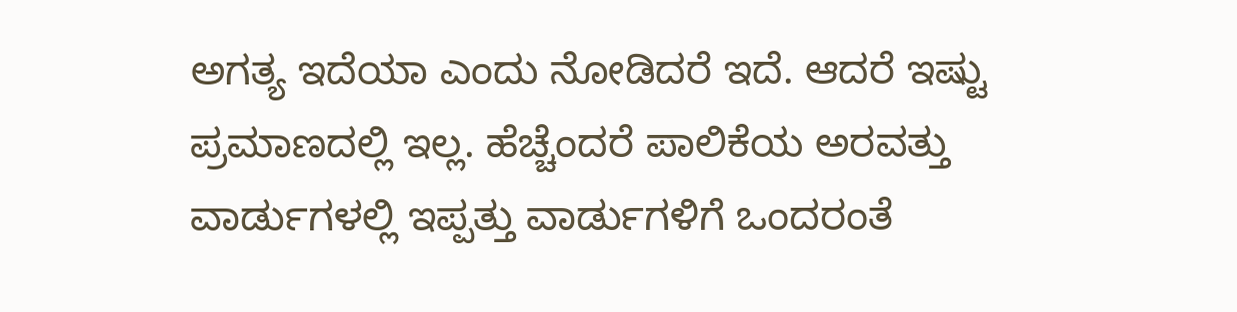ಅಗತ್ಯ ಇದೆಯಾ ಎಂದು ನೋಡಿದರೆ ಇದೆ. ಆದರೆ ಇಷ್ಟು ಪ್ರಮಾಣದಲ್ಲಿ ಇಲ್ಲ. ಹೆಚ್ಚೆಂದರೆ ಪಾಲಿಕೆಯ ಅರವತ್ತು ವಾರ್ಡುಗಳಲ್ಲಿ ಇಪ್ಪತ್ತು ವಾರ್ಡುಗಳಿಗೆ ಒಂದರಂತೆ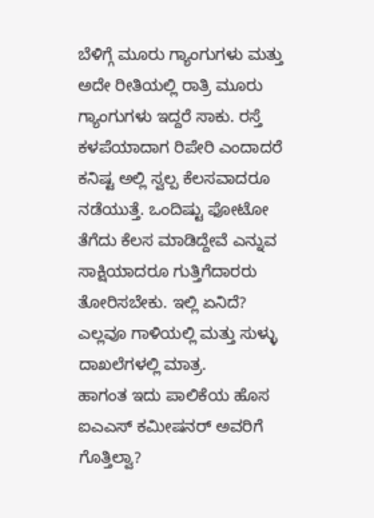ಬೆಳಿಗ್ಗೆ ಮೂರು ಗ್ಯಾಂಗುಗಳು ಮತ್ತು ಅದೇ ರೀತಿಯಲ್ಲಿ ರಾತ್ರಿ ಮೂರು ಗ್ಯಾಂಗುಗಳು ಇದ್ದರೆ ಸಾಕು. ರಸ್ತೆ ಕಳಪೆಯಾದಾಗ ರಿಪೇರಿ ಎಂದಾದರೆ ಕನಿಷ್ಟ ಅಲ್ಲಿ ಸ್ವಲ್ಪ ಕೆಲಸವಾದರೂ ನಡೆಯುತ್ತೆ. ಒಂದಿಷ್ಟು ಫೋಟೋ ತೆಗೆದು ಕೆಲಸ ಮಾಡಿದ್ದೇವೆ ಎನ್ನುವ ಸಾಕ್ಷಿಯಾದರೂ ಗುತ್ತಿಗೆದಾರರು ತೋರಿಸಬೇಕು. ಇಲ್ಲಿ ಏನಿದೆ? ಎಲ್ಲವೂ ಗಾಳಿಯಲ್ಲಿ ಮತ್ತು ಸುಳ್ಳು ದಾಖಲೆಗಳಲ್ಲಿ ಮಾತ್ರ.
ಹಾಗಂತ ಇದು ಪಾಲಿಕೆಯ ಹೊಸ ಐಎಎಸ್ ಕಮೀಷನರ್ ಅವರಿಗೆ ಗೊತ್ತಿಲ್ವಾ?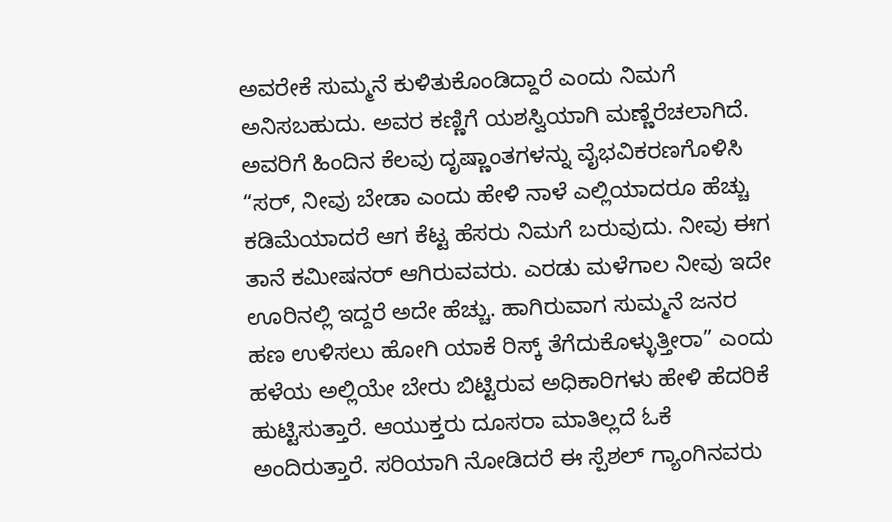ಅವರೇಕೆ ಸುಮ್ಮನೆ ಕುಳಿತುಕೊಂಡಿದ್ದಾರೆ ಎಂದು ನಿಮಗೆ ಅನಿಸಬಹುದು. ಅವರ ಕಣ್ಣಿಗೆ ಯಶಸ್ವಿಯಾಗಿ ಮಣ್ಣೆರೆಚಲಾಗಿದೆ. ಅವರಿಗೆ ಹಿಂದಿನ ಕೆಲವು ದೃಷ್ಣಾಂತಗಳನ್ನು ವೈಭವಿಕರಣಗೊಳಿಸಿ “ಸರ್, ನೀವು ಬೇಡಾ ಎಂದು ಹೇಳಿ ನಾಳೆ ಎಲ್ಲಿಯಾದರೂ ಹೆಚ್ಚು ಕಡಿಮೆಯಾದರೆ ಆಗ ಕೆಟ್ಟ ಹೆಸರು ನಿಮಗೆ ಬರುವುದು. ನೀವು ಈಗ ತಾನೆ ಕಮೀಷನರ್ ಆಗಿರುವವರು. ಎರಡು ಮಳೆಗಾಲ ನೀವು ಇದೇ ಊರಿನಲ್ಲಿ ಇದ್ದರೆ ಅದೇ ಹೆಚ್ಚು. ಹಾಗಿರುವಾಗ ಸುಮ್ಮನೆ ಜನರ ಹಣ ಉಳಿಸಲು ಹೋಗಿ ಯಾಕೆ ರಿಸ್ಕ್ ತೆಗೆದುಕೊಳ್ಳುತ್ತೀರಾ” ಎಂದು ಹಳೆಯ ಅಲ್ಲಿಯೇ ಬೇರು ಬಿಟ್ಟಿರುವ ಅಧಿಕಾರಿಗಳು ಹೇಳಿ ಹೆದರಿಕೆ ಹುಟ್ಟಿಸುತ್ತಾರೆ. ಆಯುಕ್ತರು ದೂಸರಾ ಮಾತಿಲ್ಲದೆ ಓಕೆ ಅಂದಿರುತ್ತಾರೆ. ಸರಿಯಾಗಿ ನೋಡಿದರೆ ಈ ಸ್ಪೆಶಲ್ ಗ್ಯಾಂಗಿನವರು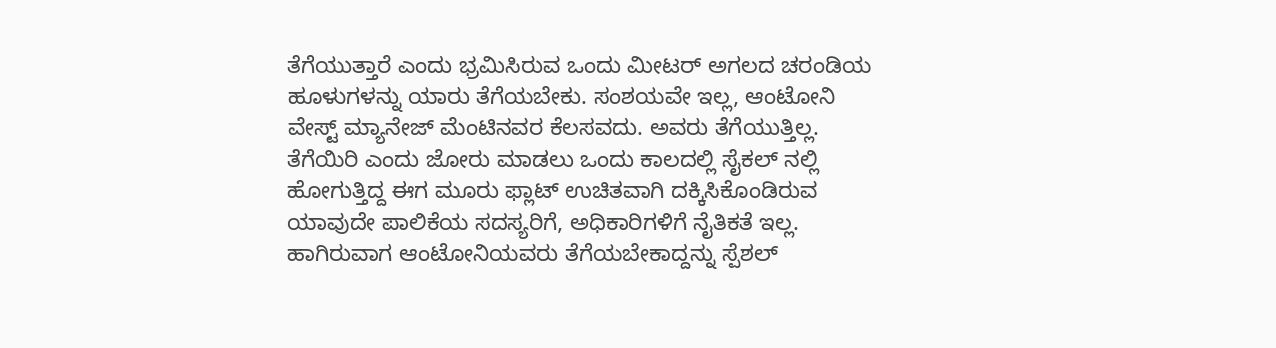ತೆಗೆಯುತ್ತಾರೆ ಎಂದು ಭ್ರಮಿಸಿರುವ ಒಂದು ಮೀಟರ್ ಅಗಲದ ಚರಂಡಿಯ ಹೂಳುಗಳನ್ನು ಯಾರು ತೆಗೆಯಬೇಕು. ಸಂಶಯವೇ ಇಲ್ಲ, ಆಂಟೋನಿ ವೇಸ್ಟ್ ಮ್ಯಾನೇಜ್ ಮೆಂಟಿನವರ ಕೆಲಸವದು. ಅವರು ತೆಗೆಯುತ್ತಿಲ್ಲ. ತೆಗೆಯಿರಿ ಎಂದು ಜೋರು ಮಾಡಲು ಒಂದು ಕಾಲದಲ್ಲಿ ಸೈಕಲ್ ನಲ್ಲಿ ಹೋಗುತ್ತಿದ್ದ ಈಗ ಮೂರು ಫ್ಲಾಟ್ ಉಚಿತವಾಗಿ ದಕ್ಕಿಸಿಕೊಂಡಿರುವ ಯಾವುದೇ ಪಾಲಿಕೆಯ ಸದಸ್ಯರಿಗೆ, ಅಧಿಕಾರಿಗಳಿಗೆ ನೈತಿಕತೆ ಇಲ್ಲ. ಹಾಗಿರುವಾಗ ಆಂಟೋನಿಯವರು ತೆಗೆಯಬೇಕಾದ್ದನ್ನು ಸ್ಪೆಶಲ್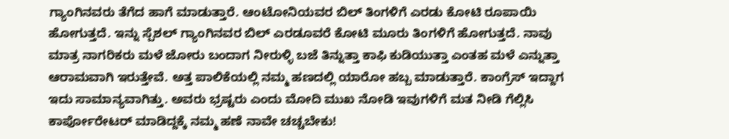ಗ್ಯಾಂಗಿನವರು ತೆಗೆದ ಹಾಗೆ ಮಾಡುತ್ತಾರೆ. ಆಂಟೋನಿಯವರ ಬಿಲ್ ತಿಂಗಳಿಗೆ ಎರಡು ಕೋಟಿ ರೂಪಾಯಿ ಹೋಗುತ್ತದೆ. ಇನ್ನು ಸ್ಪೆಶಲ್ ಗ್ಯಾಂಗಿನವರ ಬಿಲ್ ಎರಡೂವರೆ ಕೋಟಿ ಮೂರು ತಿಂಗಳಿಗೆ ಹೋಗುತ್ತದೆ. ನಾವು ಮಾತ್ರ ನಾಗರಿಕರು ಮಳೆ ಜೋರು ಬಂದಾಗ ನೀರುಳ್ಳಿ ಬಜೆ ತಿನ್ನುತ್ತಾ ಕಾಫಿ ಕುಡಿಯುತ್ತಾ ಎಂತಹ ಮಳೆ ಎನ್ನುತ್ತಾ ಆರಾಮವಾಗಿ ಇರುತ್ತೇವೆ. ಅತ್ತ ಪಾಲಿಕೆಯಲ್ಲಿ ನಮ್ಮ ಹಣದಲ್ಲಿ ಯಾರೋ ಹಬ್ಬ ಮಾಡುತ್ತಾರೆ. ಕಾಂಗ್ರೆಸ್ ಇದ್ದಾಗ ಇದು ಸಾಮಾನ್ಯವಾಗಿತ್ತು. ಅವರು ಭ್ರಷ್ಟರು ಎಂದು ಮೋದಿ ಮುಖ ನೋಡಿ ಇವುಗಳಿಗೆ ಮತ ನೀಡಿ ಗೆಲ್ಲಿಸಿ ಕಾರ್ಪೋರೇಟರ್ ಮಾಡಿದ್ದಕ್ಕೆ ನಮ್ಮ ಹಣೆ ನಾವೇ ಚಚ್ಚಬೇಕು!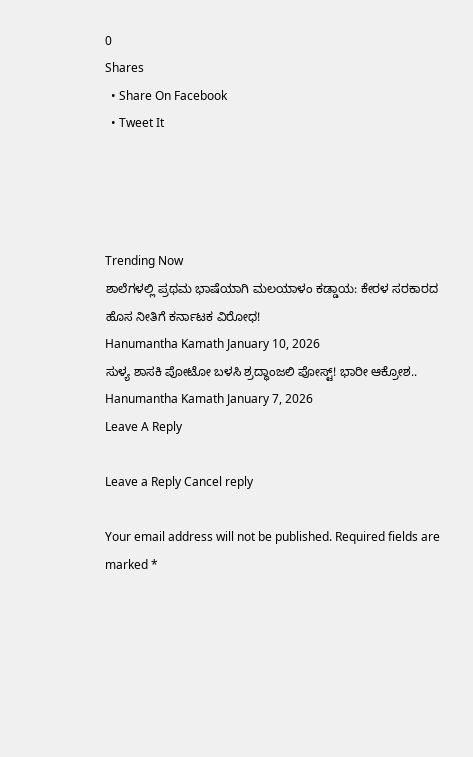0
Shares
  • Share On Facebook
  • Tweet It




Trending Now
ಶಾಲೆಗಳಲ್ಲಿ ಪ್ರಥಮ ಭಾಷೆಯಾಗಿ ಮಲಯಾಳಂ ಕಡ್ಡಾಯ: ಕೇರಳ ಸರಕಾರದ ಹೊಸ ನೀತಿಗೆ ಕರ್ನಾಟಕ ವಿರೋಧ!
Hanumantha Kamath January 10, 2026
ಸುಳ್ಯ ಶಾಸಕಿ ಪೋಟೋ ಬಳಸಿ ಶ್ರದ್ಧಾಂಜಲಿ ಪೋಸ್ಟ್! ಭಾರೀ ಆಕ್ರೋಶ..
Hanumantha Kamath January 7, 2026
Leave A Reply

Leave a Reply Cancel reply

Your email address will not be published. Required fields are marked *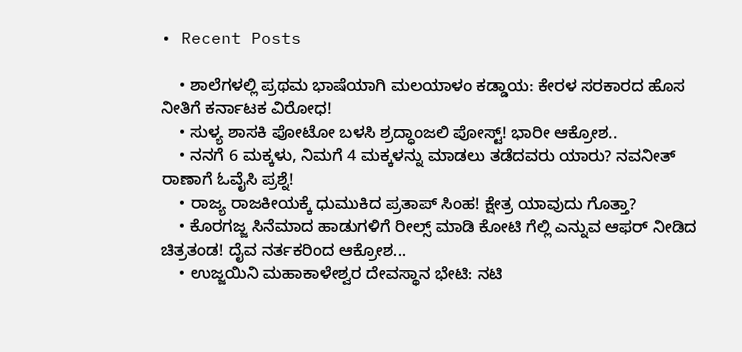• Recent Posts

    • ಶಾಲೆಗಳಲ್ಲಿ ಪ್ರಥಮ ಭಾಷೆಯಾಗಿ ಮಲಯಾಳಂ ಕಡ್ಡಾಯ: ಕೇರಳ ಸರಕಾರದ ಹೊಸ ನೀತಿಗೆ ಕರ್ನಾಟಕ ವಿರೋಧ!
    • ಸುಳ್ಯ ಶಾಸಕಿ ಪೋಟೋ ಬಳಸಿ ಶ್ರದ್ಧಾಂಜಲಿ ಪೋಸ್ಟ್! ಭಾರೀ ಆಕ್ರೋಶ..
    • ನನಗೆ 6 ಮಕ್ಕಳು, ನಿಮಗೆ 4 ಮಕ್ಕಳನ್ನು ಮಾಡಲು ತಡೆದವರು ಯಾರು? ನವನೀತ್ ರಾಣಾಗೆ ಓವೈಸಿ ಪ್ರಶ್ನೆ!
    • ರಾಜ್ಯ ರಾಜಕೀಯಕ್ಕೆ ಧುಮುಕಿದ ಪ್ರತಾಪ್ ಸಿಂಹ! ಕ್ಷೇತ್ರ ಯಾವುದು ಗೊತ್ತಾ?
    • ಕೊರಗಜ್ಜ ಸಿನೆಮಾದ ಹಾಡುಗಳಿಗೆ ರೀಲ್ಸ್ ಮಾಡಿ ಕೋಟಿ ಗೆಲ್ಲಿ ಎನ್ನುವ ಆಫರ್ ನೀಡಿದ ಚಿತ್ರತಂಡ! ದೈವ ನರ್ತಕರಿಂದ ಆಕ್ರೋಶ...
    • ಉಜ್ಜಯಿನಿ ಮಹಾಕಾಳೇಶ್ವರ ದೇವಸ್ಥಾನ ಭೇಟಿ: ನಟಿ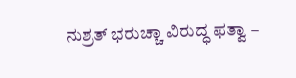ನುಶ್ರತ್ ಭರುಚ್ಚಾ ವಿರುದ್ಧ ಫತ್ವಾ –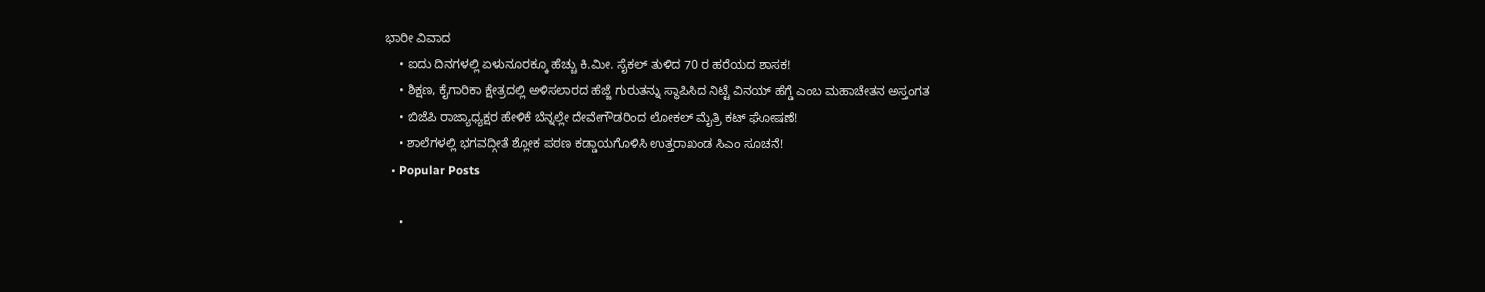ಭಾರೀ ವಿವಾದ
    • ಐದು ದಿನಗಳಲ್ಲಿ ಏಳುನೂರಕ್ಕೂ ಹೆಚ್ಚು ಕಿ.ಮೀ. ಸೈಕಲ್ ತುಳಿದ 70 ರ ಹರೆಯದ ಶಾಸಕ!
    • ಶಿಕ್ಷಣ, ಕೈಗಾರಿಕಾ ಕ್ಷೇತ್ರದಲ್ಲಿ ಅಳಿಸಲಾರದ ಹೆಜ್ಜೆ ಗುರುತನ್ನು ಸ್ಥಾಪಿಸಿದ ನಿಟ್ಟೆ ವಿನಯ್ ಹೆಗ್ಡೆ ಎಂಬ ಮಹಾಚೇತನ ಅಸ್ತಂಗತ
    • ಬಿಜೆಪಿ ರಾಜ್ಯಾಧ್ಯಕ್ಷರ ಹೇಳಿಕೆ ಬೆನ್ನಲ್ಲೇ ದೇವೇಗೌಡರಿಂದ ಲೋಕಲ್ ಮೈತ್ರಿ ಕಟ್ ಘೋಷಣೆ!
    • ಶಾಲೆಗಳಲ್ಲಿ ಭಗವದ್ಗೀತೆ ಶ್ಲೋಕ ಪಠಣ ಕಡ್ಡಾಯಗೊಳಿಸಿ ಉತ್ತರಾಖಂಡ ಸಿಎಂ ಸೂಚನೆ!
  • Popular Posts

    •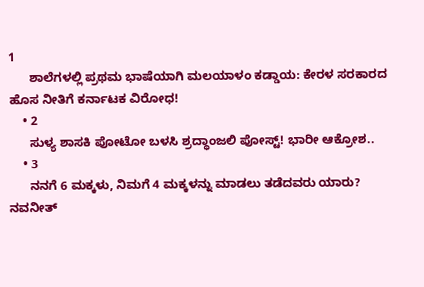1
      ಶಾಲೆಗಳಲ್ಲಿ ಪ್ರಥಮ ಭಾಷೆಯಾಗಿ ಮಲಯಾಳಂ ಕಡ್ಡಾಯ: ಕೇರಳ ಸರಕಾರದ ಹೊಸ ನೀತಿಗೆ ಕರ್ನಾಟಕ ವಿರೋಧ!
    • 2
      ಸುಳ್ಯ ಶಾಸಕಿ ಪೋಟೋ ಬಳಸಿ ಶ್ರದ್ಧಾಂಜಲಿ ಪೋಸ್ಟ್! ಭಾರೀ ಆಕ್ರೋಶ..
    • 3
      ನನಗೆ 6 ಮಕ್ಕಳು, ನಿಮಗೆ 4 ಮಕ್ಕಳನ್ನು ಮಾಡಲು ತಡೆದವರು ಯಾರು? ನವನೀತ್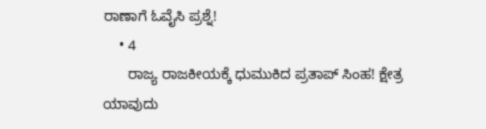ರಾಣಾಗೆ ಓವೈಸಿ ಪ್ರಶ್ನೆ!
    • 4
      ರಾಜ್ಯ ರಾಜಕೀಯಕ್ಕೆ ಧುಮುಕಿದ ಪ್ರತಾಪ್ ಸಿಂಹ! ಕ್ಷೇತ್ರ ಯಾವುದು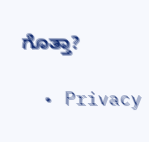ಗೊತ್ತಾ?

  • Privacy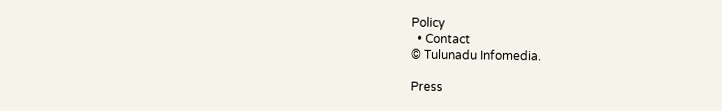Policy
  • Contact
© Tulunadu Infomedia.

Press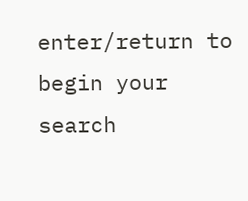enter/return to begin your search